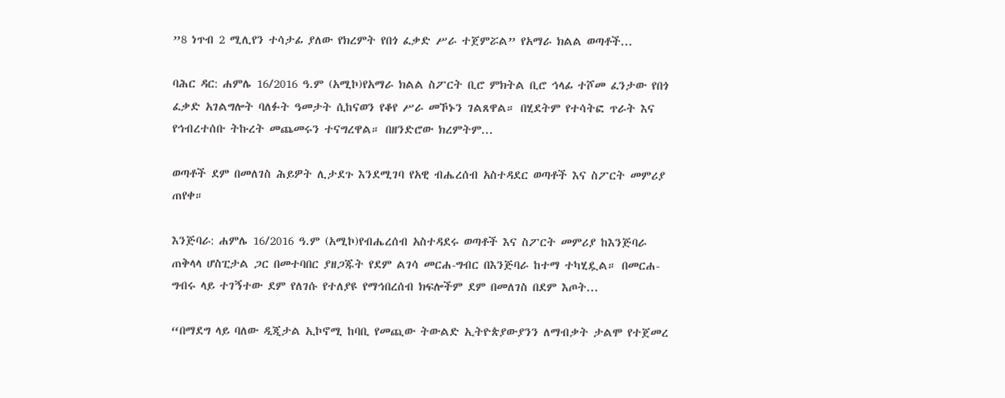”8 ነጥብ 2 ሚሊየን ተሳታፊ ያለው የክረምት የበጎ ፈቃድ ሥራ ተጀምሯል” የአማራ ክልል ወጣቶች...

ባሕር ዳር: ሐምሌ 16/2016 ዓ.ም (አሚኮ)የአማራ ክልል ስፖርት ቢሮ ምክትል ቢሮ ኅላፊ ተሾመ ፈንታው የበጎ ፈቃድ አገልግሎት ባለፉት ዓመታት ሲከናወን የቆየ ሥራ መኾኑን ገልጸዋል። በሂደትም የተሳትፎ ጥራት እና የኅብረተሰቡ ትኩረት መጨመሩን ተናግረዋል። በዘንድሮው ክረምትም...

ወጣቶች ደም በመለገስ ሕይዎት ሊታደጉ እንደሚገባ የአዊ ብሔረሰብ አስተዳደር ወጣቶች እና ስፖርት መምሪያ ጠየቀ።

እንጅባራ: ሐምሌ 16/2016 ዓ.ም (አሚኮ)የብሔረሰብ አስተዳደሩ ወጣቶች እና ስፖርት መምሪያ ከእንጅባራ ጠቅላላ ሆስፒታል ጋር በመተባበር ያዘጋጁት የደም ልገሳ መርሐ-ግብር በእንጅባራ ከተማ ተካሂዷል። በመርሐ-ግብሩ ላይ ተገኝተው ደም የለገሱ የተለያዩ የማኅበረሰብ ክፍሎችም ደም በመለገስ በደም እጦት...

“በማደግ ላይ ባለው ዲጂታል ኢኮኖሚ ከባቢ የመጪው ትውልድ ኢትዮጵያውያንን ለማብቃት ታልሞ የተጀመረ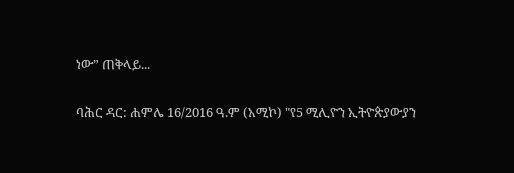ነው” ጠቅላይ...

ባሕር ዳር: ሐምሌ 16/2016 ዓ.ም (አሚኮ) "የ5 ሚሊዮን ኢትዮጵያውያን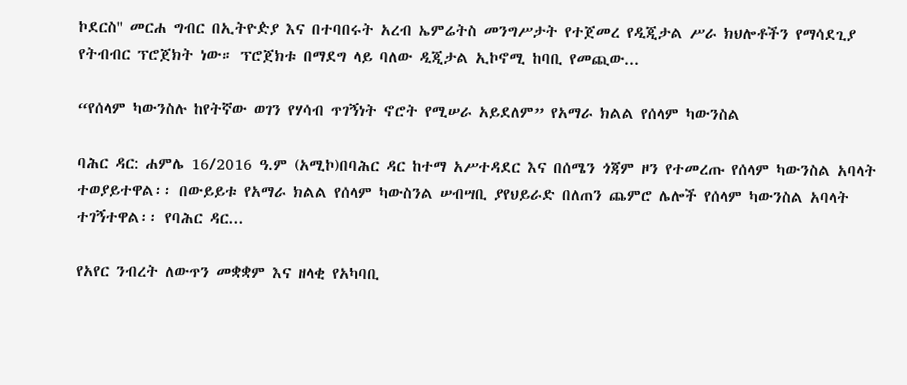ኮደርስ'' መርሐ ግብር በኢትዮዽያ እና በተባበሩት አረብ ኤምሬትስ መንግሥታት የተጀመረ የዲጂታል ሥራ ክህሎቶችን የማሳደጊያ የትብብር ፕሮጀክት ነው። ፕሮጀክቱ በማደግ ላይ ባለው ዲጂታል ኢኮኖሚ ከባቢ የመጪው...

“የሰላም ካውንስሉ ከየትኛው ወገን የሃሳብ ጥገኝነት ኖሮት የሚሠራ አይደለም” የአማራ ክልል የሰላም ካውንስል

ባሕር ዳር: ሐምሌ 16/2016 ዓ.ም (አሚኮ)በባሕር ዳር ከተማ አሥተዳደር እና በሰሜን ጎጃም ዞን የተመረጡ የሰላም ካውንስል አባላት ተወያይተዋል፡፡ በውይይቱ የአማራ ክልል የሰላም ካውስንል ሠብሣቢ ያየህይራድ በለጠን ጨምሮ ሌሎች የሰላም ካውንስል አባላት ተገኝተዋል፡፡ የባሕር ዳር...

የአየር ንብረት ለውጥን መቋቋም እና ዘላቂ የአካባቢ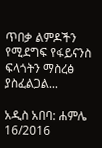ጥበቃ ልምዶችን የሚደግፍ የፋይናንስ ፍላጎትን ማስረፅ ያስፈልጋል...

አዲስ አበባ: ሐምሌ 16/2016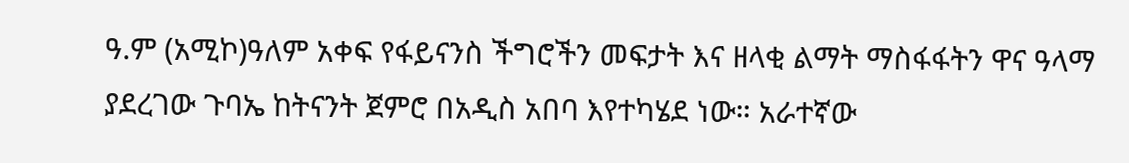ዓ.ም (አሚኮ)ዓለም አቀፍ የፋይናንስ ችግሮችን መፍታት እና ዘላቂ ልማት ማስፋፋትን ዋና ዓላማ ያደረገው ጉባኤ ከትናንት ጀምሮ በአዲስ አበባ እየተካሄደ ነው። አራተኛው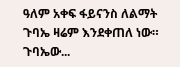ዓለም አቀፍ ፋይናንስ ለልማት ጉባኤ ዛሬም እንደቀጠለ ነው። ጉባኤው...